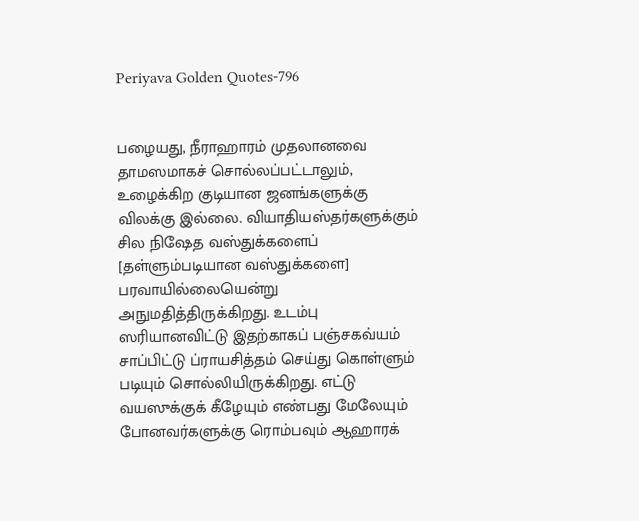Periyava Golden Quotes-796


பழையது, நீராஹாரம் முதலானவை தாமஸமாகச் சொல்லப்பட்டாலும், உழைக்கிற குடியான ஜனங்களுக்கு விலக்கு இல்லை. வியாதியஸ்தர்களுக்கும் சில நிஷேத வஸ்துக்களைப் [தள்ளும்படியான வஸ்துக்களை] பரவாயில்லையென்று அநுமதித்திருக்கிறது. உடம்பு ஸரியானவிட்டு இதற்காகப் பஞ்சகவ்யம் சாப்பிட்டு ப்ராயசித்தம் செய்து கொள்ளும் படியும் சொல்லியிருக்கிறது. எட்டு வயஸுக்குக் கீழேயும் எண்பது மேலேயும் போனவர்களுக்கு ரொம்பவும் ஆஹாரக்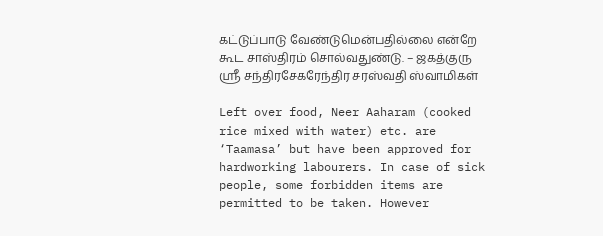கட்டுப்பாடு வேண்டுமென்பதில்லை என்றே கூட சாஸ்திரம் சொல்வதுண்டு. – ஜகத்குரு ஸ்ரீ சந்திரசேகரேந்திர சரஸ்வதி ஸ்வாமிகள்

Left over food, Neer Aaharam (cooked rice mixed with water) etc. are ‘Taamasa’ but have been approved for hardworking labourers. In case of sick people, some forbidden items are permitted to be taken. However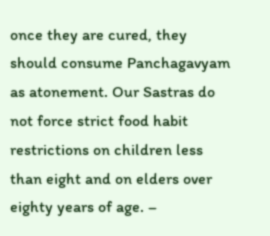once they are cured, they should consume Panchagavyam as atonement. Our Sastras do not force strict food habit restrictions on children less than eight and on elders over eighty years of age. –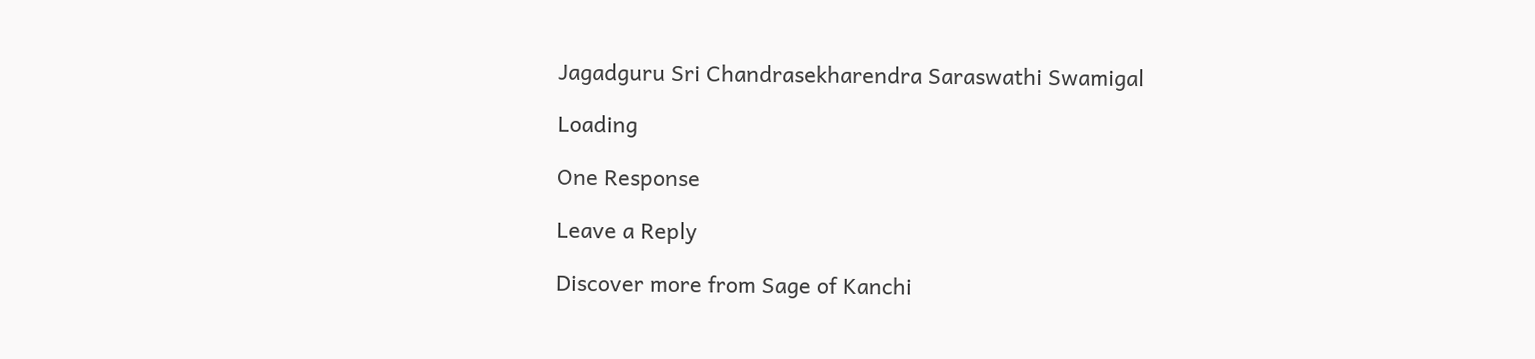Jagadguru Sri Chandrasekharendra Saraswathi Swamigal

Loading

One Response

Leave a Reply

Discover more from Sage of Kanchi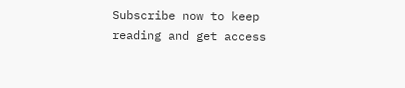Subscribe now to keep reading and get access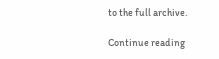to the full archive.

Continue reading